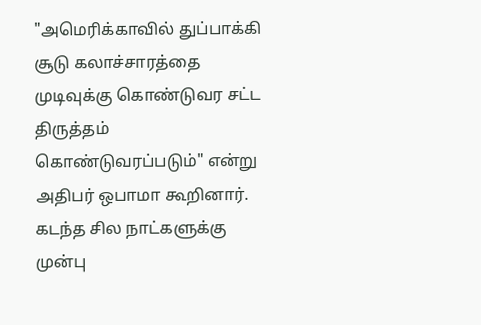"அமெரிக்காவில் துப்பாக்கி சூடு கலாச்சாரத்தை முடிவுக்கு கொண்டுவர சட்ட திருத்தம் கொண்டுவரப்படும்" என்று அதிபர் ஒபாமா கூறினார். கடந்த சில நாட்களுக்கு முன்பு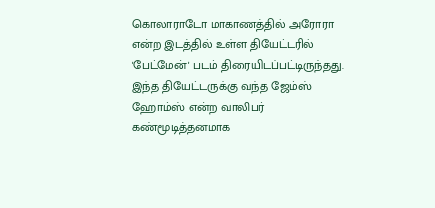கொலாராடோ மாகாணத்தில் அரோரா என்ற இடத்தில் உள்ள தியேட்டரில் 'பேட்மேன்' படம் திரையிடப்பட்டிருந்தது. இந்த தியேட்டருக்கு வந்த ஜேம்ஸ் ஹோம்ஸ் என்ற வாலிபர் கண்மூடித்தனமாக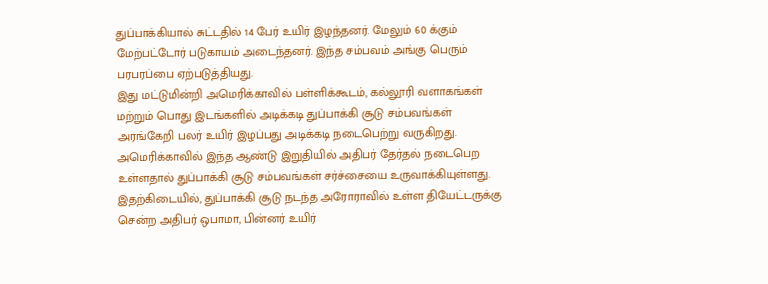துப்பாக்கியால் சுட்டதில் 14 பேர் உயிர் இழந்தனர். மேலும் 60 க்கும் மேற்பட்டோர் படுகாயம் அடைந்தனர். இந்த சம்பவம் அங்கு பெரும் பரபரப்பை ஏற்படுத்தியது.
இது மட்டுமின்றி அமெரிக்காவில் பள்ளிக்கூடம், கல்லூரி வளாகங்கள் மற்றும் பொது இடங்களில் அடிக்கடி துப்பாக்கி சூடு சம்பவங்கள் அரங்கேறி பலர் உயிர் இழப்பது அடிக்கடி நடைபெற்று வருகிறது. அமெரிக்காவில் இந்த ஆண்டு இறுதியில் அதிபர் தேர்தல் நடைபெற உள்ளதால் துப்பாக்கி சூடு சம்பவங்கள் சர்ச்சையை உருவாக்கியுள்ளது. இதற்கிடையில், துப்பாக்கி சூடு நடந்த அரோராவில் உள்ள தியேட்டருக்கு சென்ற அதிபர் ஒபாமா, பின்னர் உயிர்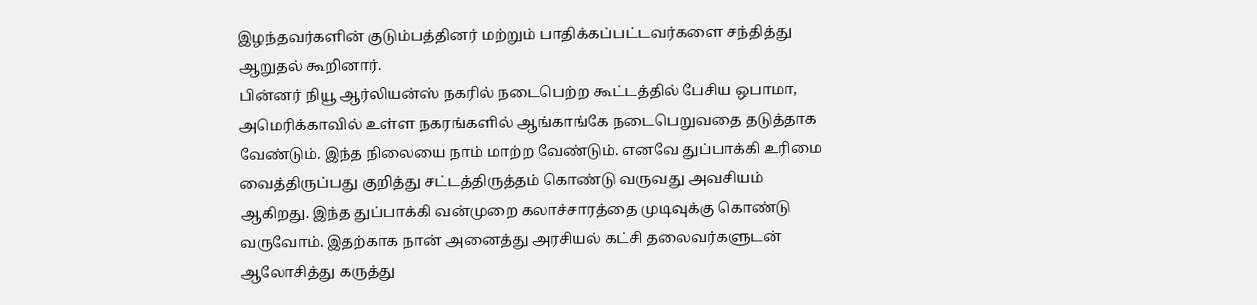இழந்தவர்களின் குடும்பத்தினர் மற்றும் பாதிக்கப்பட்டவர்களை சந்தித்து ஆறுதல் கூறினார்.
பின்னர் நியூ ஆர்லியன்ஸ் நகரில் நடைபெற்ற கூட்டத்தில் பேசிய ஒபாமா, அமெரிக்காவில் உள்ள நகரங்களில் ஆங்காங்கே நடைபெறுவதை தடுத்தாக வேண்டும். இந்த நிலையை நாம் மாற்ற வேண்டும். எனவே துப்பாக்கி உரிமை வைத்திருப்பது குறித்து சட்டத்திருத்தம் கொண்டு வருவது அவசியம் ஆகிறது. இந்த துப்பாக்கி வன்முறை கலாச்சாரத்தை முடிவுக்கு கொண்டு வருவோம். இதற்காக நான் அனைத்து அரசியல் கட்சி தலைவர்களுடன் ஆலோசித்து கருத்து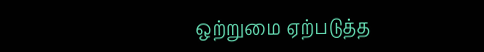ஒற்றுமை ஏற்படுத்த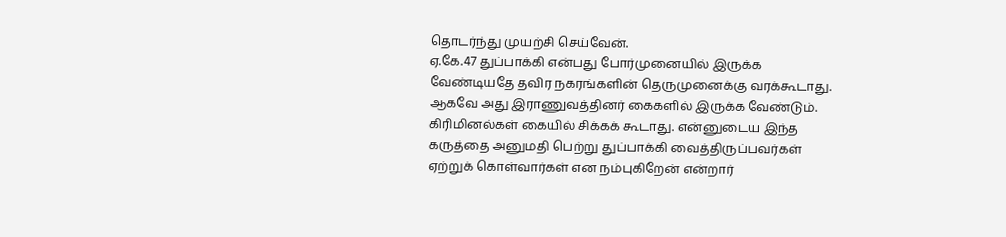தொடர்ந்து முயற்சி செய்வேன்.
ஏ.கே.47 துப்பாக்கி என்பது போர்முனையில் இருக்க வேண்டியதே தவிர நகரங்களின் தெருமுனைக்கு வரக்கூடாது. ஆகவே அது இராணுவத்தினர் கைகளில் இருக்க வேண்டும். கிரிமினல்கள் கையில் சிக்கக் கூடாது. என்னுடைய இந்த கருத்தை அனுமதி பெற்று துப்பாக்கி வைத்திருப்பவர்கள் ஏற்றுக் கொள்வார்கள் என நம்புகிறேன் என்றார்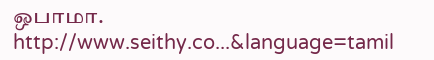ஒபாமா.
http://www.seithy.co...&language=tamil